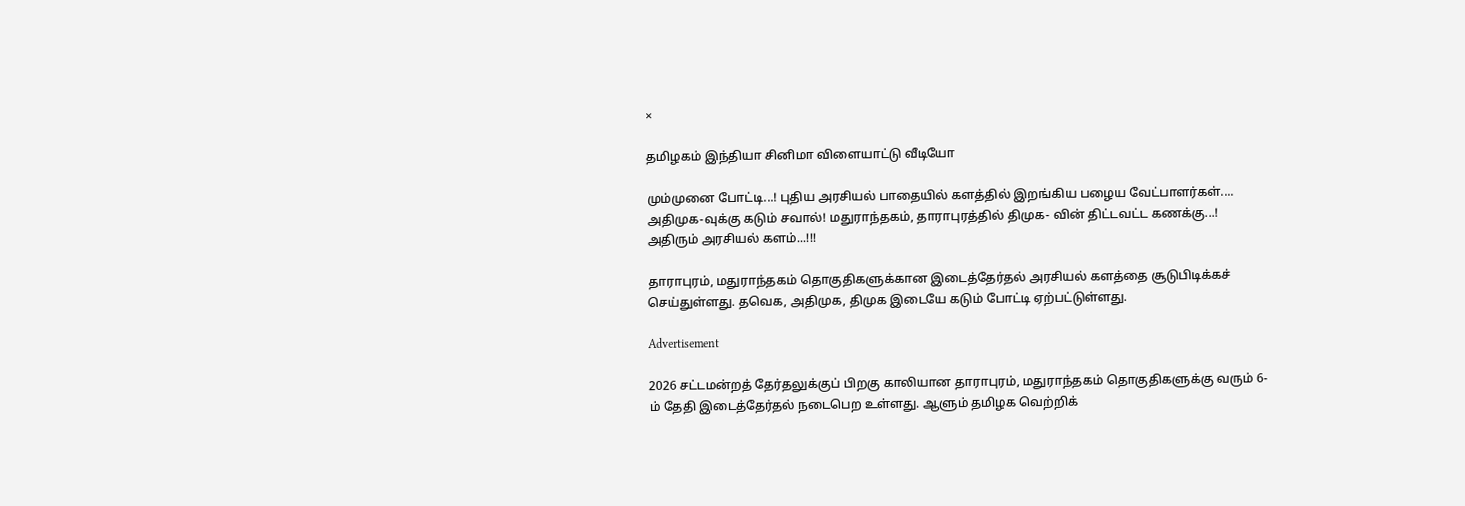×

தமிழகம் இந்தியா சினிமா விளையாட்டு வீடியோ

மும்முனை போட்டி...! புதிய அரசியல் பாதையில் களத்தில் இறங்கிய பழைய வேட்பாளர்கள்.... அதிமுக-வுக்கு கடும் சவால்! மதுராந்தகம், தாராபுரத்தில் திமுக- வின் திட்டவட்ட கணக்கு...! அதிரும் அரசியல் களம்...!!!

தாராபுரம், மதுராந்தகம் தொகுதிகளுக்கான இடைத்தேர்தல் அரசியல் களத்தை சூடுபிடிக்கச் செய்துள்ளது. தவெக, அதிமுக, திமுக இடையே கடும் போட்டி ஏற்பட்டுள்ளது.

Advertisement

2026 சட்டமன்றத் தேர்தலுக்குப் பிறகு காலியான தாராபுரம், மதுராந்தகம் தொகுதிகளுக்கு வரும் 6-ம் தேதி இடைத்தேர்தல் நடைபெற உள்ளது. ஆளும் தமிழக வெற்றிக்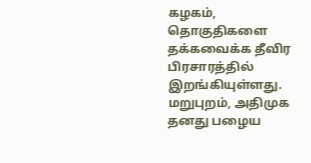கழகம், தொகுதிகளை தக்கவைக்க தீவிர பிரசாரத்தில் இறங்கியுள்ளது. மறுபுறம், அதிமுக தனது பழைய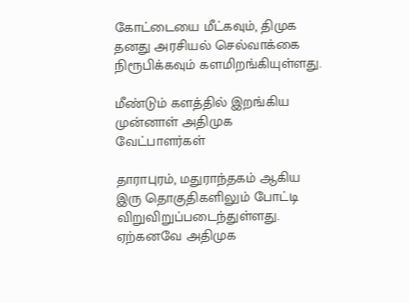கோட்டையை மீட்கவும், திமுக தனது அரசியல் செல்வாக்கை நிரூபிக்கவும் களமிறங்கியுள்ளது.

மீண்டும் களத்தில் இறங்கிய முன்னாள் அதிமுக வேட்பாளர்கள்

தாராபுரம், மதுராந்தகம் ஆகிய இரு தொகுதிகளிலும் போட்டி விறுவிறுப்படைந்துள்ளது. ஏற்கனவே அதிமுக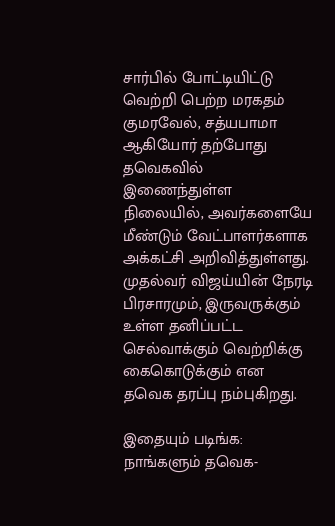சார்பில் போட்டியிட்டு வெற்றி பெற்ற மரகதம் குமரவேல், சத்யபாமா ஆகியோர் தற்போது தவெகவில் இணைந்துள்ள நிலையில், அவர்களையே மீண்டும் வேட்பாளர்களாக அக்கட்சி அறிவித்துள்ளது. முதல்வர் விஜய்யின் நேரடி பிரசாரமும், இருவருக்கும் உள்ள தனிப்பட்ட செல்வாக்கும் வெற்றிக்கு கைகொடுக்கும் என தவெக தரப்பு நம்புகிறது.

இதையும் படிங்க: நாங்களும் தவெக-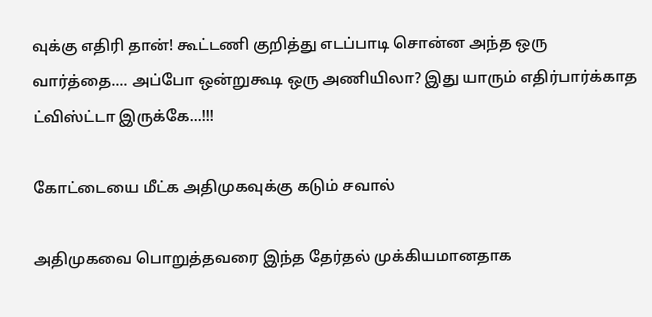வுக்கு எதிரி தான்! கூட்டணி குறித்து எடப்பாடி சொன்ன அந்த ஒரு வார்த்தை.... அப்போ ஒன்றுகூடி ஒரு அணியிலா? இது யாரும் எதிர்பார்க்காத ட்விஸ்ட்டா இருக்கே...!!!

கோட்டையை மீட்க அதிமுகவுக்கு கடும் சவால்

அதிமுகவை பொறுத்தவரை இந்த தேர்தல் முக்கியமானதாக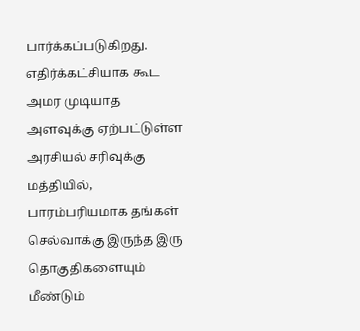பார்க்கப்படுகிறது. எதிர்க்கட்சியாக கூட அமர முடியாத அளவுக்கு ஏற்பட்டுள்ள அரசியல் சரிவுக்கு மத்தியில், பாரம்பரியமாக தங்கள் செல்வாக்கு இருந்த இரு தொகுதிகளையும் மீண்டும்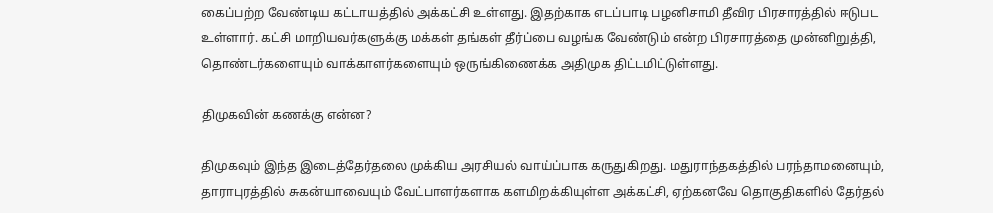கைப்பற்ற வேண்டிய கட்டாயத்தில் அக்கட்சி உள்ளது. இதற்காக எடப்பாடி பழனிசாமி தீவிர பிரசாரத்தில் ஈடுபட உள்ளார். கட்சி மாறியவர்களுக்கு மக்கள் தங்கள் தீர்ப்பை வழங்க வேண்டும் என்ற பிரசாரத்தை முன்னிறுத்தி, தொண்டர்களையும் வாக்காளர்களையும் ஒருங்கிணைக்க அதிமுக திட்டமிட்டுள்ளது.

திமுகவின் கணக்கு என்ன?

திமுகவும் இந்த இடைத்தேர்தலை முக்கிய அரசியல் வாய்ப்பாக கருதுகிறது. மதுராந்தகத்தில் பரந்தாமனையும், தாராபுரத்தில் சுகன்யாவையும் வேட்பாளர்களாக களமிறக்கியுள்ள அக்கட்சி, ஏற்கனவே தொகுதிகளில் தேர்தல்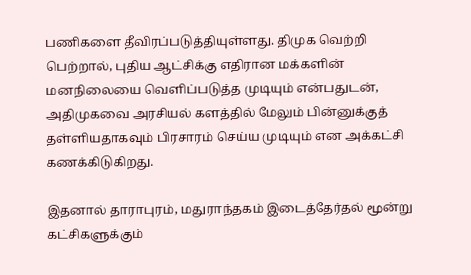பணிகளை தீவிரப்படுத்தியுள்ளது. திமுக வெற்றி பெற்றால், புதிய ஆட்சிக்கு எதிரான மக்களின் மனநிலையை வெளிப்படுத்த முடியும் என்பதுடன், அதிமுகவை அரசியல் களத்தில் மேலும் பின்னுக்குத் தள்ளியதாகவும் பிரசாரம் செய்ய முடியும் என அக்கட்சி கணக்கிடுகிறது.

இதனால் தாராபுரம், மதுராந்தகம் இடைத்தேர்தல் மூன்று கட்சிகளுக்கும்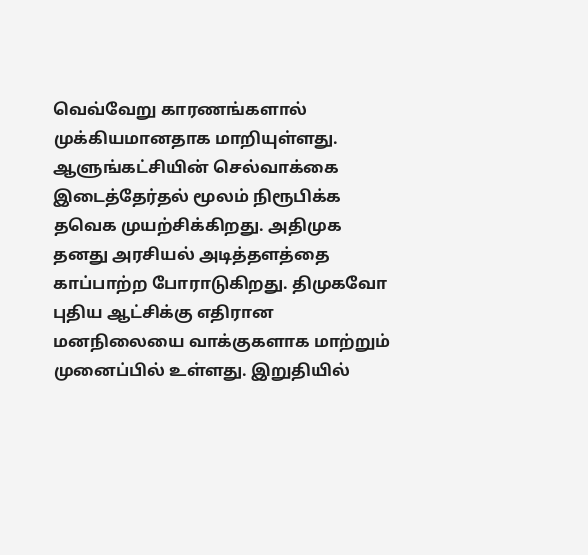வெவ்வேறு காரணங்களால் முக்கியமானதாக மாறியுள்ளது. ஆளுங்கட்சியின் செல்வாக்கை இடைத்தேர்தல் மூலம் நிரூபிக்க தவெக முயற்சிக்கிறது. அதிமுக தனது அரசியல் அடித்தளத்தை காப்பாற்ற போராடுகிறது. திமுகவோ புதிய ஆட்சிக்கு எதிரான மனநிலையை வாக்குகளாக மாற்றும் முனைப்பில் உள்ளது. இறுதியில்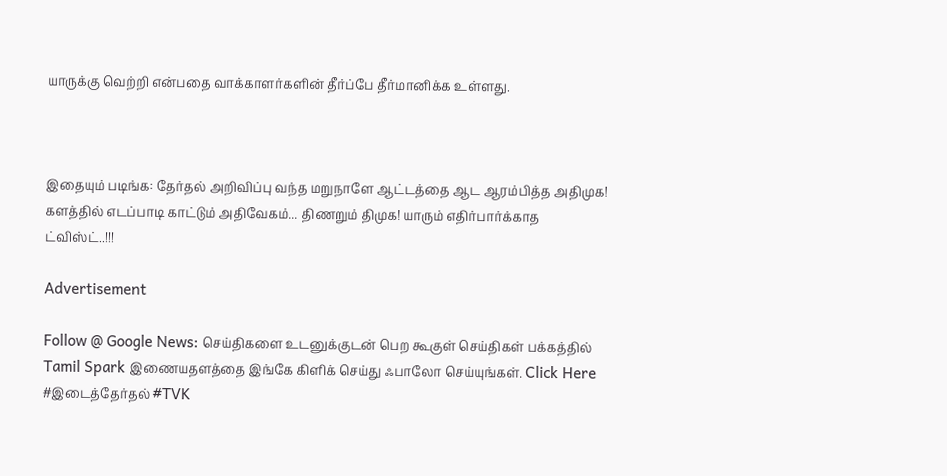யாருக்கு வெற்றி என்பதை வாக்காளர்களின் தீர்ப்பே தீர்மானிக்க உள்ளது.



இதையும் படிங்க: தேர்தல் அறிவிப்பு வந்த மறுநாளே ஆட்டத்தை ஆட ஆரம்பித்த அதிமுக! களத்தில் எடப்பாடி காட்டும் அதிவேகம்... திணறும் திமுக! யாரும் எதிர்பார்க்காத ட்விஸ்ட்..!!!

Advertisement

Follow @ Google News: செய்திகளை உடனுக்குடன் பெற கூகுள் செய்திகள் பக்கத்தில் Tamil Spark இணையதளத்தை இங்கே கிளிக் செய்து ஃபாலோ செய்யுங்கள். Click Here
#இடைத்தேர்தல் #TVK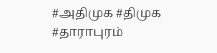#அதிமுக #திமுக #தாராபுரம்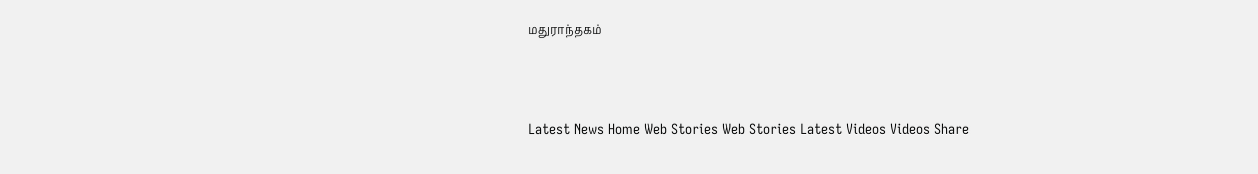மதுராந்தகம்



Latest News Home Web Stories Web Stories Latest Videos Videos Share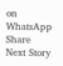on WhatsApp Share
Next Story